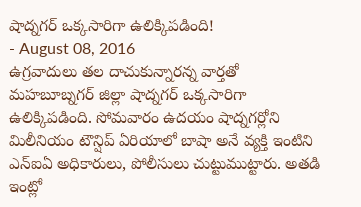షాద్నగర్ ఒక్కసారిగా ఉలిక్కిపడింది!
- August 08, 2016
ఉగ్రవాదులు తల దాచుకున్నారన్న వార్తతో మహబూబ్నగర్ జిల్లా షాద్నగర్ ఒక్కసారిగా ఉలిక్కిపడింది. సోమవారం ఉదయం షాద్నగర్లోని మిలీనియం టౌన్షిప్ ఏరియాలో బాషా అనే వ్యక్తి ఇంటిని ఎన్ఐఏ అధికారులు, పోలీసులు చుట్టుముట్టారు. అతడి ఇంట్లో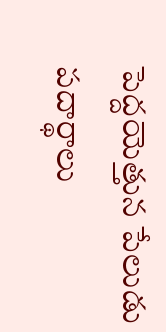పెద్దయెత్తున పేలుడు పదార్థాలు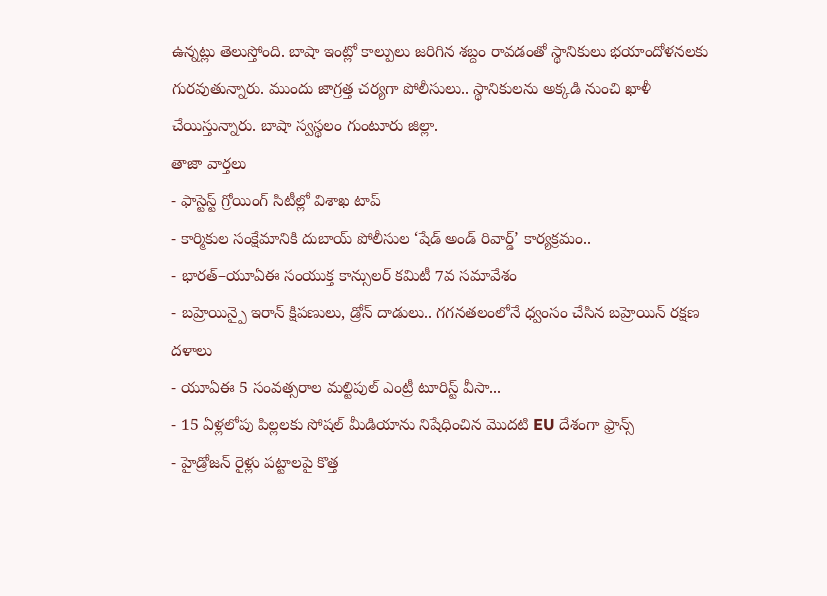ఉన్నట్లు తెలుస్తోంది. బాషా ఇంట్లో కాల్పులు జరిగిన శబ్దం రావడంతో స్థానికులు భయాందోళనలకు గురవుతున్నారు. ముందు జాగ్రత్త చర్యగా పోలీసులు.. స్థానికులను అక్కడి నుంచి ఖాళీ చేయిస్తున్నారు. బాషా స్వస్థలం గుంటూరు జిల్లా.
తాజా వార్తలు
- ఫాస్టెస్ట్ గ్రోయింగ్ సిటీల్లో విశాఖ టాప్
- కార్మికుల సంక్షేమానికి దుబాయ్ పోలీసుల ‘షేడ్ అండ్ రివార్డ్’ కార్యక్రమం..
- భారత్–యూఏఈ సంయుక్త కాన్సులర్ కమిటీ 7వ సమావేశం
- బహ్రెయిన్పై ఇరాన్ క్షిపణులు, డ్రోన్ దాడులు.. గగనతలంలోనే ధ్వంసం చేసిన బహ్రెయిన్ రక్షణ దళాలు
- యూఏఈ 5 సంవత్సరాల మల్టిపుల్ ఎంట్రీ టూరిస్ట్ వీసా...
- 15 ఏళ్లలోపు పిల్లలకు సోషల్ మీడియాను నిషేధించిన మొదటి EU దేశంగా ఫ్రాన్స్
- హైడ్రోజన్ రైళ్లు పట్టాలపై కొత్త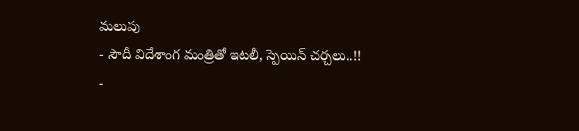మలుపు
- సౌదీ విదేశాంగ మంత్రితో ఇటలీ, స్పెయిన్ చర్చలు..!!
-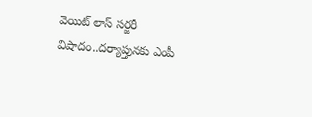వెయిట్ లాస్ సర్జరీ విషాదం..దర్యాప్తునకు ఎంపీ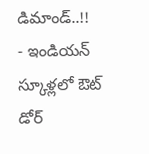డిమాండ్..!!
- ఇండియన్ స్కూళ్లలో ఔట్ డోర్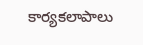కార్యకలాపాలు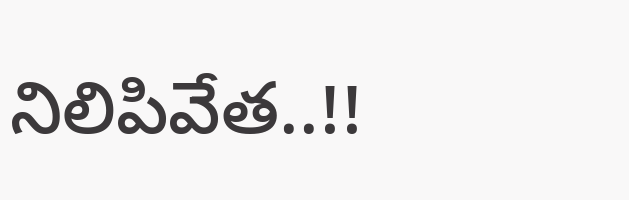నిలిపివేత..!!